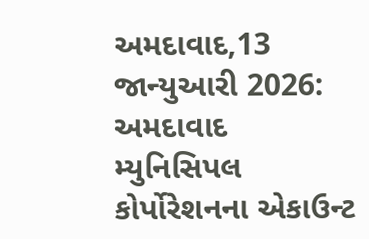અમદાવાદ,13 જાન્યુઆરી 2026: અમદાવાદ મ્યુનિસિપલ કોર્પોરેશનના એકાઉન્ટ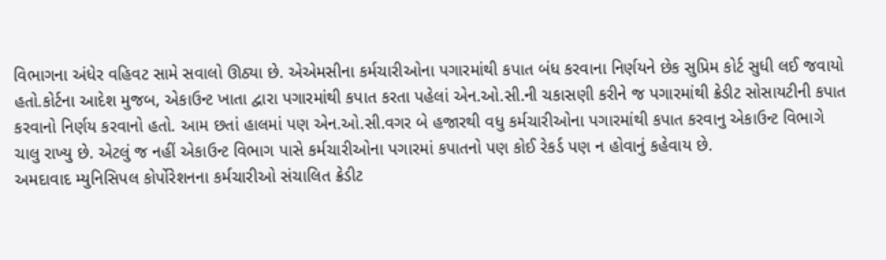વિભાગના અંધેર વહિવટ સામે સવાલો ઊઠ્યા છે. એએમસીના કર્મચારીઓના પગારમાંથી કપાત બંધ કરવાના નિર્ણયને છેક સુપ્રિમ કોર્ટ સુધી લઈ જવાયો હતો.કોર્ટના આદેશ મુજબ, એકાઉન્ટ ખાતા દ્વારા પગારમાંથી કપાત કરતા પહેલાં એન.ઓ.સી.ની ચકાસણી કરીને જ પગારમાંથી ક્રેડીટ સોસાયટીની કપાત કરવાનો નિર્ણય કરવાનો હતો. આમ છતાં હાલમાં પણ એન.ઓ.સી.વગર બે હજારથી વધુ કર્મચારીઓના પગારમાંથી કપાત કરવાનુ એકાઉન્ટ વિભાગે ચાલુ રાખ્યુ છે. એટલું જ નહીં એકાઉન્ટ વિભાગ પાસે કર્મચારીઓના પગારમાં કપાતનો પણ કોઈ રેકર્ડ પણ ન હોવાનું કહેવાય છે.
અમદાવાદ મ્યુનિસિપલ કોર્પોરેશનના કર્મચારીઓ સંચાલિત ક્રેડીટ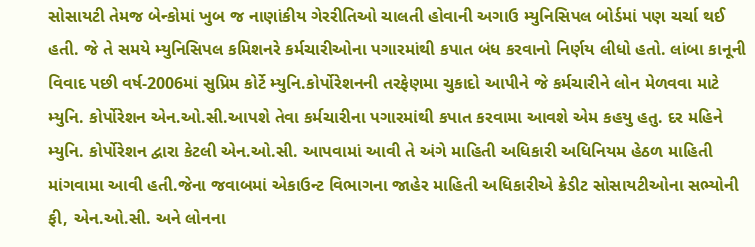સોસાયટી તેમજ બેન્કોમાં ખુબ જ નાણાંકીય ગેરરીતિઓ ચાલતી હોવાની અગાઉ મ્યુનિસિપલ બોર્ડમાં પણ ચર્ચા થઈ હતી. જે તે સમયે મ્યુનિસિપલ કમિશનરે કર્મચારીઓના પગારમાંથી કપાત બંધ કરવાનો નિર્ણય લીધો હતો. લાંબા કાનૂની વિવાદ પછી વર્ષ-2006માં સુપ્રિમ કોર્ટે મ્યુનિ.કોર્પોરેશનની તરફેણમા ચુકાદો આપીને જે કર્મચારીને લોન મેળવવા માટે મ્યુનિ. કોર્પોરેશન એન.ઓ.સી.આપશે તેવા કર્મચારીના પગારમાંથી કપાત કરવામા આવશે એમ કહયુ હતુ. દર મહિને મ્યુનિ. કોર્પોરેશન દ્વારા કેટલી એન.ઓ.સી. આપવામાં આવી તે અંગે માહિતી અધિકારી અધિનિયમ હેઠળ માહિતી માંગવામા આવી હતી.જેના જવાબમાં એકાઉન્ટ વિભાગના જાહેર માહિતી અધિકારીએ ક્રેડીટ સોસાયટીઓના સભ્યોની ફી, એન.ઓ.સી. અને લોનના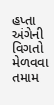હપ્તા અંગેની વિગતો મેળવવા તમામ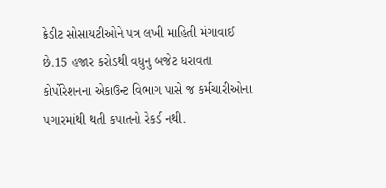ક્રેડીટ સોસાયટીઓને પત્ર લખી માહિતી મંગાવાઈ છે.15 હજાર કરોડથી વધુનુ બજેટ ધરાવતા કોર્પોરેશનના એકાઉન્ટ વિભાગ પાસે જ કર્મચારીઓના પગારમાંથી થતી કપાતનો રેકર્ડ નથી.